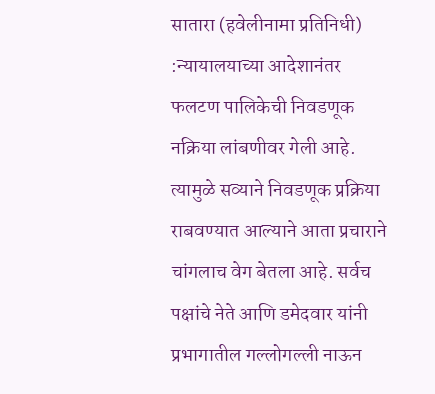सातारा (हवेलीनामा प्रतिनिधी) :न्यायालयाच्या आदेशानंतर फलटण पालिकेची निवडणूक नक्रिया लांबणीवर गेली आहे. त्यामुळे सव्याने निवडणूक प्रक्रिया राबवण्यात आल्याने आता प्रचाराने चांगलाच वेग बेतला आहे. सर्वच पक्षांचे नेते आणि डमेदवार यांनी प्रभागातील गल्लोगल्ली नाऊन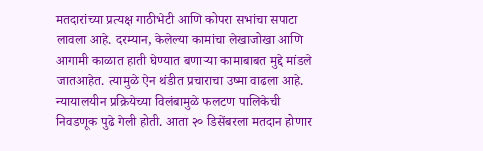मतदारांच्या प्रत्यक्ष गाठीभेटी आणि कोपरा सभांचा सपाटा लावला आहे. दरम्यान, केलेल्या कामांचा लेखाजोखा आणि आगामी काळात हाती घेण्यात बणाऱ्या कामाबाबत मुद्दे मांडले जातआहेत. त्यामुळे ऐन थंडीत प्रचाराचा उष्मा वाढला आहे.
न्यायालयीन प्रक्रियेच्या विलंबामुळे फलटण पालिकेची निवडणूक पुढे गेली होती. आता २० डिसेंबरला मतदान होणार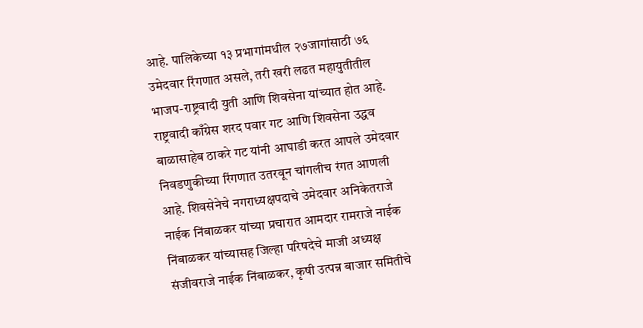आहे. पालिकेच्या १३ प्रभागांमधील २७जागांसाठी ७६ उमेदवार रिंगणात असले, तरी खरी लढत महायुतीतील भाजप-राष्ट्रवादी युती आणि शिवसेना यांच्यात होत आहे. राष्ट्रवादी काँग्रेस शरद पवार गट आणि शिवसेना उद्धव बाळासाहेब ठाकरे गट यांनी आघाडी करत आपले उमेदवार निवडणुकीच्या रिंगणात उतरवून चांगलीच रंगत आणली आहे. शिवसेनेचे नगराध्यक्षपदाचे उमेदवार अनिकेतराजे नाईक निंबाळकर यांच्या प्रचारात आमदार रामराजे नाईक निंबाळकर यांच्यासह जिल्हा परिषदेचे माजी अध्यक्ष संजीवराजे नाईक निंबाळकर, कृषी उत्पन्न बाजार समितीचे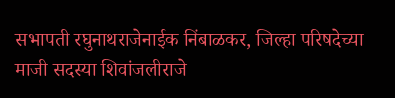सभापती रघुनाथराजेनाईक निंबाळकर, जिल्हा परिषदेच्या माजी सदस्या शिवांजलीराजे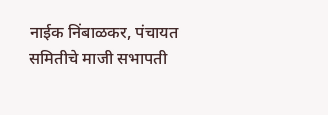नाईक निंबाळकर, पंचायत समितीचे माजी सभापती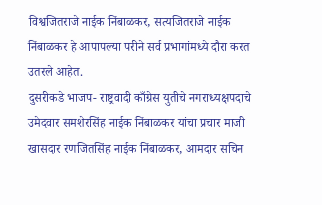विश्वजितराजे नाईक निंबाळकर, सत्यजितराजे नाईक निंबाळकर हे आपापल्या परीने सर्व प्रभागांमध्ये दौरा करत उतरले आहेत.
दुसरीकडे भाजप- राष्ट्रवादी काँग्रेस युतीचे नगराध्यक्षपदाचे उमेदवार समशेरसिंह नाईक निंबाळकर यांचा प्रचार माजी खासदार रणजितसिंह नाईक निंबाळकर, आमदार सचिन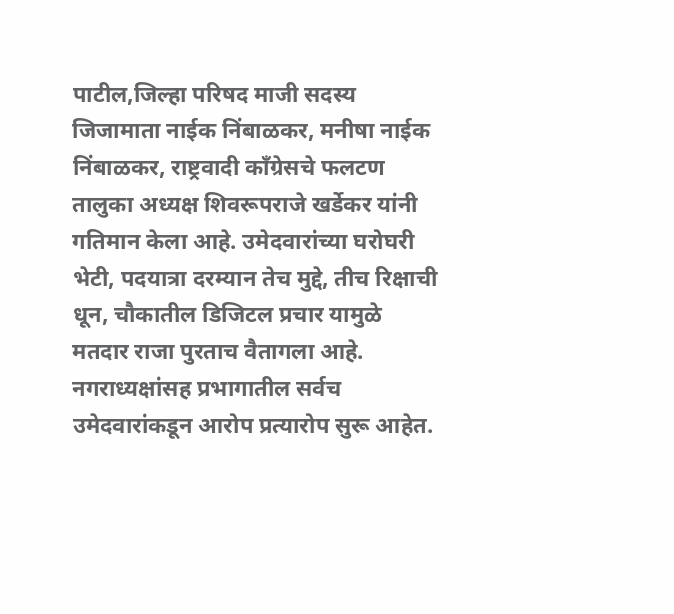पाटील,जिल्हा परिषद माजी सदस्य जिजामाता नाईक निंबाळकर, मनीषा नाईक निंबाळकर, राष्ट्रवादी काँग्रेसचे फलटण तालुका अध्यक्ष शिवरूपराजे खर्डेकर यांनी गतिमान केला आहे. उमेदवारांच्या घरोघरी भेटी, पदयात्रा दरम्यान तेच मुद्दे, तीच रिक्षाची धून, चौकातील डिजिटल प्रचार यामुळे मतदार राजा पुरताच वैतागला आहे. नगराध्यक्षांसह प्रभागातील सर्वच उमेदवारांकडून आरोप प्रत्यारोप सुरू आहेत.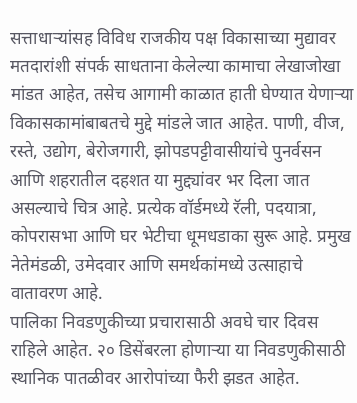सत्ताधाऱ्यांसह विविध राजकीय पक्ष विकासाच्या मुद्यावर मतदारांशी संपर्क साधताना केलेल्या कामाचा लेखाजोखा मांडत आहेत, तसेच आगामी काळात हाती घेण्यात येणाऱ्या विकासकामांबाबतचे मुद्दे मांडले जात आहेत. पाणी, वीज, रस्ते, उद्योग, बेरोजगारी, झोपडपट्टीवासीयांचे पुनर्वसन आणि शहरातील दहशत या मुद्द्यांवर भर दिला जात असल्याचे चित्र आहे. प्रत्येक वॉर्डमध्ये रॅली, पदयात्रा, कोपरासभा आणि घर भेटीचा धूमधडाका सुरू आहे. प्रमुख नेतेमंडळी, उमेदवार आणि समर्थकांमध्ये उत्साहाचे वातावरण आहे.
पालिका निवडणुकीच्या प्रचारासाठी अवघे चार दिवस राहिले आहेत. २० डिसेंबरला होणाऱ्या या निवडणुकीसाठी स्थानिक पातळीवर आरोपांच्या फैरी झडत आहेत.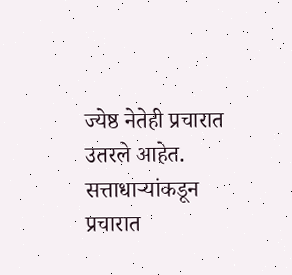ज्येष्ठ नेतेही प्रचारात उतरले आहेत. सत्ताधाऱ्यांकडून प्रचारात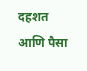दहशत आणि पैसा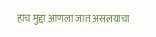हाच मुद्दा आणला जात असलयाचा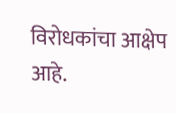विरोधकांचा आक्षेप आहे.